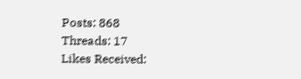Posts: 868
Threads: 17
Likes Received: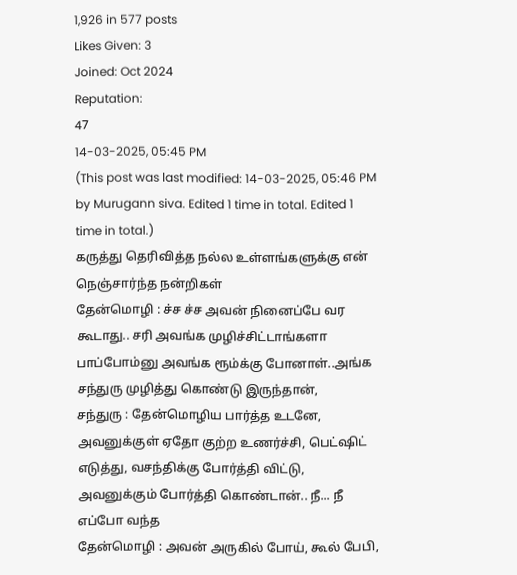1,926 in 577 posts
Likes Given: 3
Joined: Oct 2024
Reputation:
47
14-03-2025, 05:45 PM
(This post was last modified: 14-03-2025, 05:46 PM by Murugann siva. Edited 1 time in total. Edited 1 time in total.)
கருத்து தெரிவித்த நல்ல உள்ளங்களுக்கு என் நெஞ்சார்ந்த நன்றிகள்
தேன்மொழி : ச்ச ச்ச அவன் நினைப்பே வர கூடாது.. சரி அவங்க முழிச்சிட்டாங்களா பாப்போம்னு அவங்க ரூம்க்கு போனாள்..அங்க சந்துரு முழித்து கொண்டு இருந்தான்,
சந்துரு : தேன்மொழிய பார்த்த உடனே, அவனுக்குள் ஏதோ குற்ற உணர்ச்சி, பெட்ஷிட் எடுத்து, வசந்திக்கு போர்த்தி விட்டு, அவனுக்கும் போர்த்தி கொண்டான்.. நீ... நீ எப்போ வந்த
தேன்மொழி : அவன் அருகில் போய், கூல் பேபி,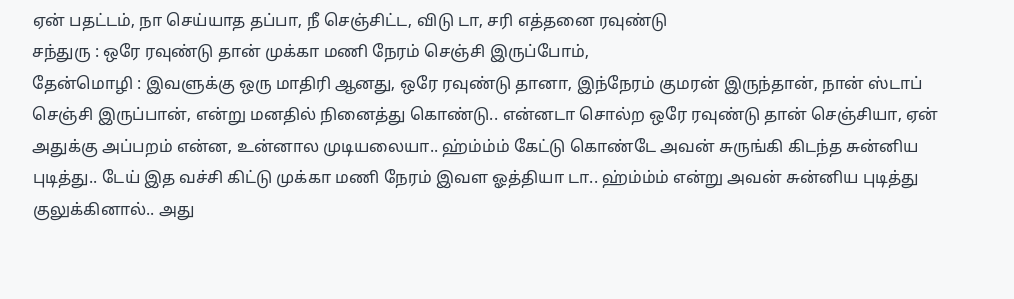ஏன் பதட்டம், நா செய்யாத தப்பா, நீ செஞ்சிட்ட, விடு டா, சரி எத்தனை ரவுண்டு
சந்துரு : ஒரே ரவுண்டு தான் முக்கா மணி நேரம் செஞ்சி இருப்போம்,
தேன்மொழி : இவளுக்கு ஒரு மாதிரி ஆனது, ஒரே ரவுண்டு தானா, இந்நேரம் குமரன் இருந்தான், நான் ஸ்டாப் செஞ்சி இருப்பான், என்று மனதில் நினைத்து கொண்டு.. என்னடா சொல்ற ஒரே ரவுண்டு தான் செஞ்சியா, ஏன் அதுக்கு அப்பறம் என்ன, உன்னால முடியலையா.. ஹ்ம்ம்ம் கேட்டு கொண்டே அவன் சுருங்கி கிடந்த சுன்னிய புடித்து.. டேய் இத வச்சி கிட்டு முக்கா மணி நேரம் இவள ஓத்தியா டா.. ஹ்ம்ம்ம் என்று அவன் சுன்னிய புடித்து குலுக்கினால்.. அது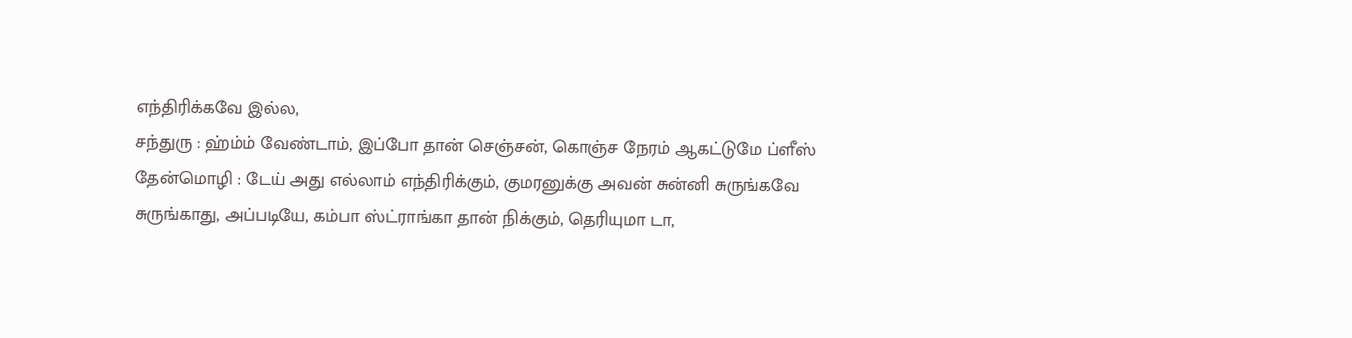எந்திரிக்கவே இல்ல,
சந்துரு : ஹ்ம்ம் வேண்டாம், இப்போ தான் செஞ்சன், கொஞ்ச நேரம் ஆகட்டுமே ப்ளீஸ்
தேன்மொழி : டேய் அது எல்லாம் எந்திரிக்கும், குமரனுக்கு அவன் சுன்னி சுருங்கவே சுருங்காது, அப்படியே, கம்பா ஸ்ட்ராங்கா தான் நிக்கும், தெரியுமா டா,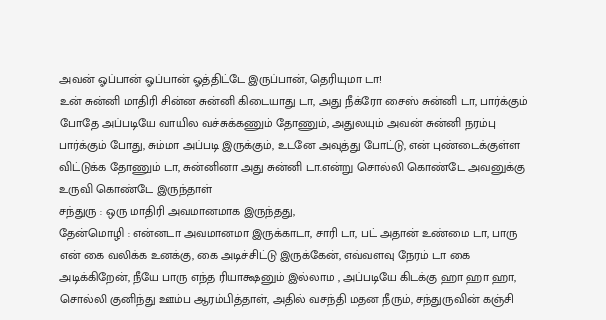அவன் ஓப்பான் ஓப்பான் ஓத்திட்டே இருப்பான், தெரியுமா டா!
உன் சுன்னி மாதிரி சின்ன சுன்னி கிடையாது டா, அது நீக்ரோ சைஸ் சுன்னி டா, பார்க்கும் போதே அப்படியே வாயில வச்சுக்கணும் தோணும், அதுலயும் அவன் சுன்னி நரம்பு பார்க்கும் போது, சும்மா அப்படி இருக்கும், உடனே அவுத்து போட்டு, என் புண்டைக்குள்ள விட்டுக்க தோணும் டா, சுன்னினா அது சுன்னி டா.என்று சொல்லி கொண்டே அவனுக்கு உருவி கொண்டே இருந்தாள்
சந்துரு : ஒரு மாதிரி அவமானமாக இருந்தது,
தேன்மொழி : என்னடா அவமானமா இருக்காடா, சாரி டா, பட் அதான் உண்மை டா, பாரு என் கை வலிக்க உனக்கு, கை அடிச்சிட்டு இருக்கேன், எவ்வளவு நேரம் டா கை அடிக்கிறேன், நீயே பாரு எந்த ரியாக்ஷனும் இல்லாம , அப்படியே கிடக்கு ஹா ஹா ஹா, சொல்லி குனிந்து ஊம்ப ஆரம்பித்தாள், அதில் வசந்தி மதன நீரும், சந்துருவின் கஞ்சி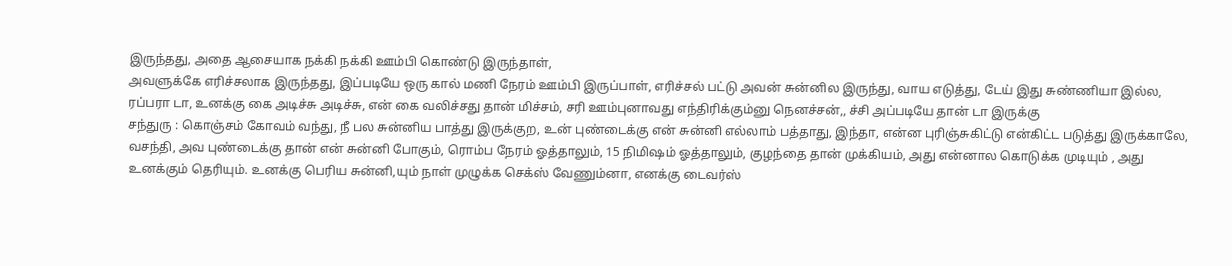இருந்தது, அதை ஆசையாக நக்கி நக்கி ஊம்பி கொண்டு இருந்தாள்,
அவளுக்கே எரிச்சலாக இருந்தது, இப்படியே ஒரு கால் மணி நேரம் ஊம்பி இருப்பாள், எரிச்சல் பட்டு அவன் சுன்னில இருந்து, வாய எடுத்து, டேய் இது சுண்ணியா இல்ல, ரப்பரா டா, உனக்கு கை அடிச்சு அடிச்சு, என் கை வலிச்சது தான் மிச்சம், சரி ஊம்புனாவது எந்திரிக்கும்னு நெனச்சன்,, ச்சி அப்படியே தான் டா இருக்கு
சந்துரு : கொஞ்சம் கோவம் வந்து, நீ பல சுன்னிய பாத்து இருக்குற, உன் புண்டைக்கு என் சுன்னி எல்லாம் பத்தாது, இந்தா, என்ன புரிஞ்சுகிட்டு என்கிட்ட படுத்து இருக்காலே, வசந்தி, அவ புண்டைக்கு தான் என் சுன்னி போகும், ரொம்ப நேரம் ஓத்தாலும், 15 நிமிஷம் ஓத்தாலும், குழந்தை தான் முக்கியம், அது என்னால கொடுக்க முடியும் , அது உனக்கும் தெரியும். உனக்கு பெரிய சுன்னி,யும் நாள் முழுக்க செக்ஸ் வேணும்னா, எனக்கு டைவர்ஸ்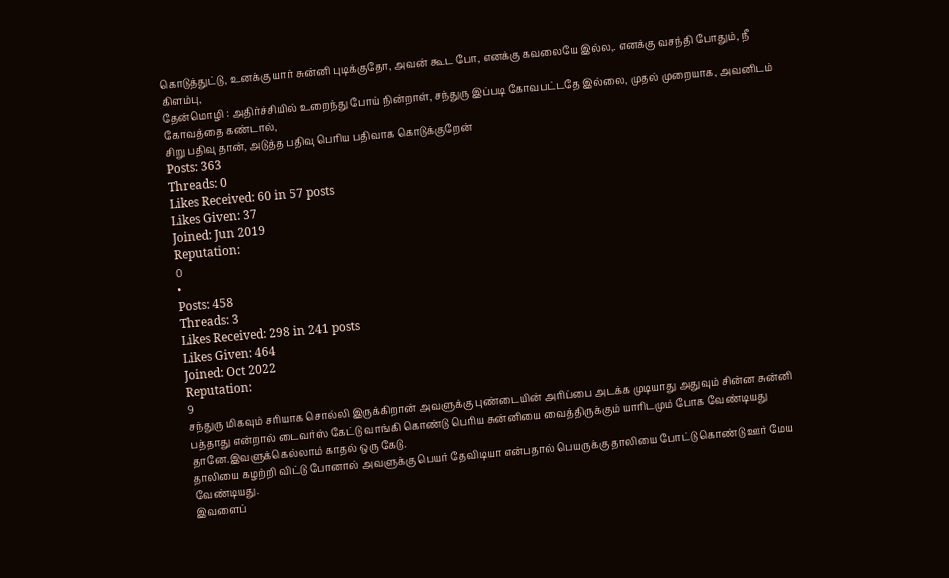கொடுத்துட்டு, உனக்கு யார் சுன்னி புடிக்குதோ, அவன் கூட போ, எனக்கு கவலையே இல்ல,. எனக்கு வசந்தி போதும், நீ கிளம்பு,
தேன்மொழி : அதிர்ச்சியில் உறைந்து போய் நின்றாள், சந்துரு இப்படி கோவபட்டதே இல்லை, முதல் முறையாக, அவனிடம் கோவத்தை கண்டால்,
சிறு பதிவு தான், அடுத்த பதிவு பெரிய பதிவாக கொடுக்குறேன்
Posts: 363
Threads: 0
Likes Received: 60 in 57 posts
Likes Given: 37
Joined: Jun 2019
Reputation:
0
•
Posts: 458
Threads: 3
Likes Received: 298 in 241 posts
Likes Given: 464
Joined: Oct 2022
Reputation:
9
சந்துரு மிகவும் சரியாக சொல்லி இருக்கிறான் அவளுக்கு புண்டையின் அரிப்பை அடக்க முடியாது அதுவும் சின்ன சுன்னி பத்தாது என்றால் டைவர்ஸ் கேட்டு வாங்கி கொண்டு பெரிய சுன்னியை வைத்திருக்கும் யாரிடமும் போக வேண்டியது தானே.இவளுக்கெல்லாம் காதல் ஒரு கேடு.
தாலியை கழற்றி விட்டு போனால் அவளுக்கு பெயர் தேவிடியா என்பதால் பெயருக்கு தாலியை போட்டு கொண்டு ஊர் மேய வேண்டியது.
இவளைப்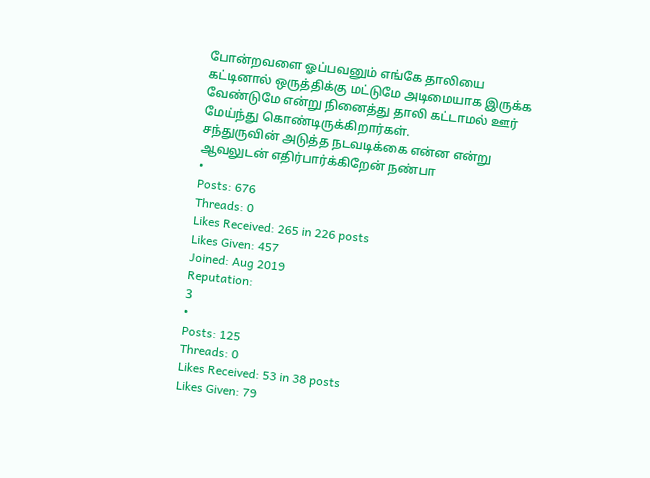போன்றவளை ஓப்பவனும் எங்கே தாலியை கட்டினால் ஒருத்திக்கு மட்டுமே அடிமையாக இருக்க வேண்டுமே என்று நினைத்து தாலி கட்டாமல் ஊர் மேய்ந்து கொண்டிருக்கிறார்கள்.
சந்துருவின் அடுத்த நடவடிக்கை என்ன என்று ஆவலுடன் எதிர்பார்க்கிறேன் நண்பா
•
Posts: 676
Threads: 0
Likes Received: 265 in 226 posts
Likes Given: 457
Joined: Aug 2019
Reputation:
3
•
Posts: 125
Threads: 0
Likes Received: 53 in 38 posts
Likes Given: 79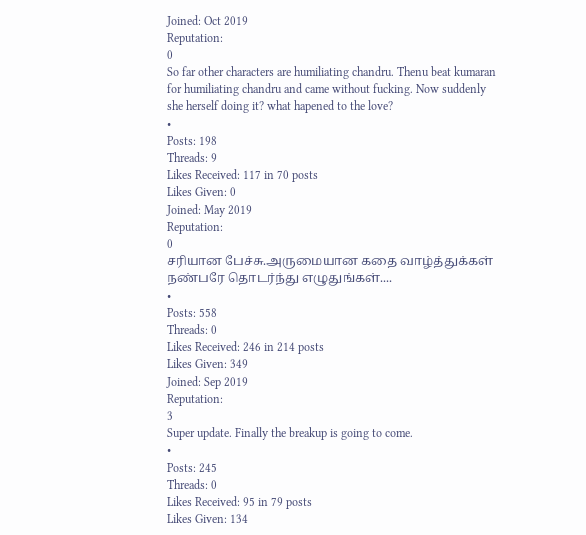Joined: Oct 2019
Reputation:
0
So far other characters are humiliating chandru. Thenu beat kumaran for humiliating chandru and came without fucking. Now suddenly she herself doing it? what hapened to the love?
•
Posts: 198
Threads: 9
Likes Received: 117 in 70 posts
Likes Given: 0
Joined: May 2019
Reputation:
0
சரியான பேச்சு.அருமையான கதை வாழ்த்துக்கள் நண்பரே தொடர்ந்து எழுதுங்கள்....
•
Posts: 558
Threads: 0
Likes Received: 246 in 214 posts
Likes Given: 349
Joined: Sep 2019
Reputation:
3
Super update. Finally the breakup is going to come.
•
Posts: 245
Threads: 0
Likes Received: 95 in 79 posts
Likes Given: 134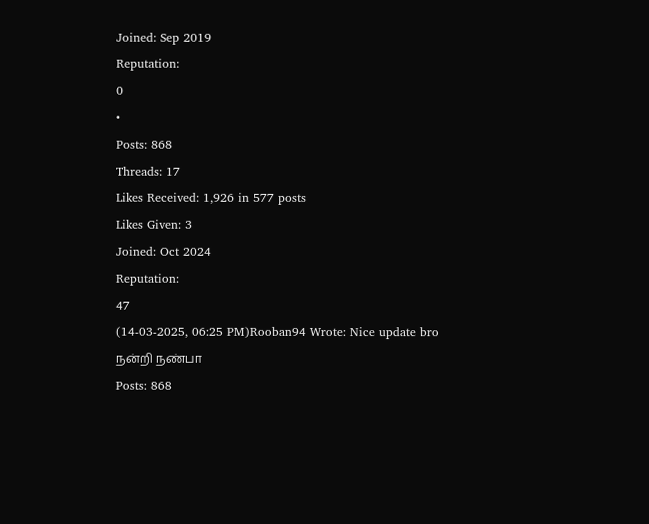Joined: Sep 2019
Reputation:
0
•
Posts: 868
Threads: 17
Likes Received: 1,926 in 577 posts
Likes Given: 3
Joined: Oct 2024
Reputation:
47
(14-03-2025, 06:25 PM)Rooban94 Wrote: Nice update bro
நன்றி நண்பா
Posts: 868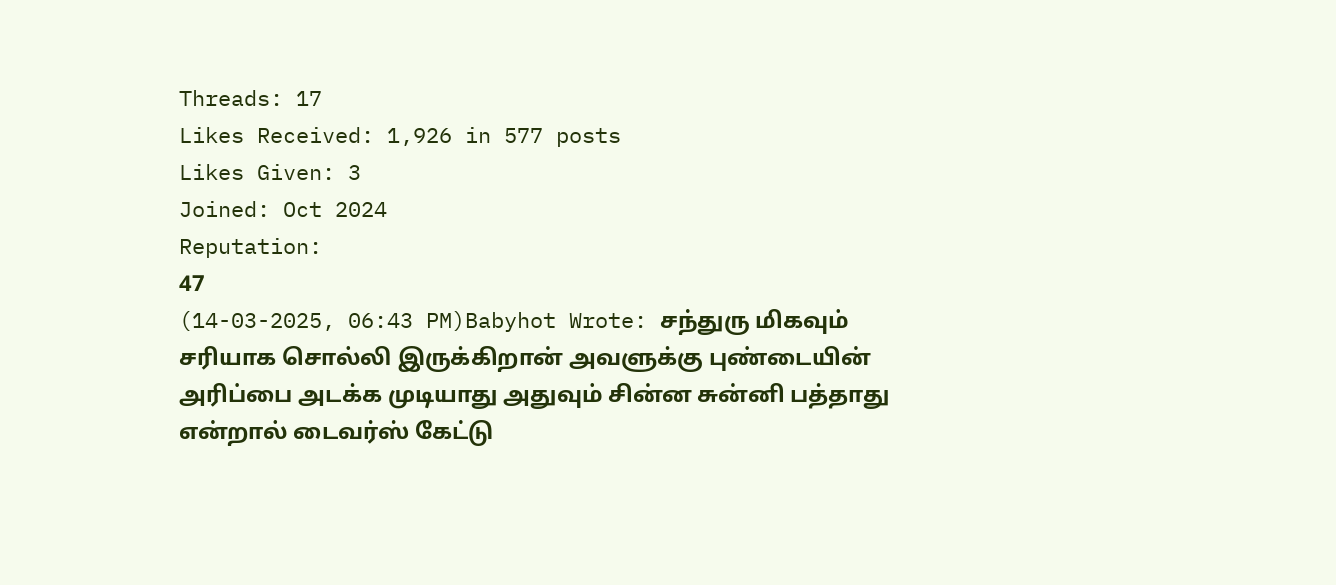Threads: 17
Likes Received: 1,926 in 577 posts
Likes Given: 3
Joined: Oct 2024
Reputation:
47
(14-03-2025, 06:43 PM)Babyhot Wrote: சந்துரு மிகவும் சரியாக சொல்லி இருக்கிறான் அவளுக்கு புண்டையின் அரிப்பை அடக்க முடியாது அதுவும் சின்ன சுன்னி பத்தாது என்றால் டைவர்ஸ் கேட்டு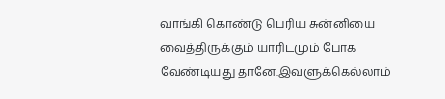வாங்கி கொண்டு பெரிய சுன்னியை வைத்திருக்கும் யாரிடமும் போக வேண்டியது தானே.இவளுக்கெல்லாம்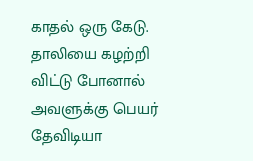காதல் ஒரு கேடு.
தாலியை கழற்றி விட்டு போனால் அவளுக்கு பெயர் தேவிடியா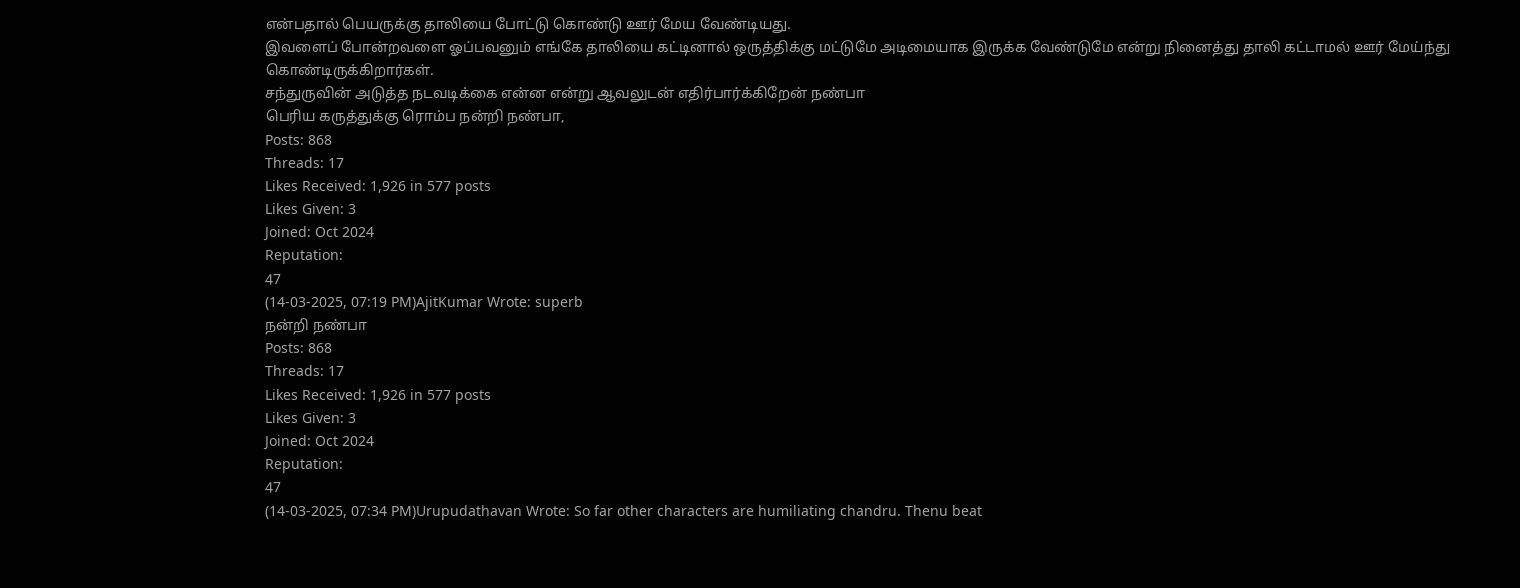என்பதால் பெயருக்கு தாலியை போட்டு கொண்டு ஊர் மேய வேண்டியது.
இவளைப் போன்றவளை ஓப்பவனும் எங்கே தாலியை கட்டினால் ஒருத்திக்கு மட்டுமே அடிமையாக இருக்க வேண்டுமே என்று நினைத்து தாலி கட்டாமல் ஊர் மேய்ந்து கொண்டிருக்கிறார்கள்.
சந்துருவின் அடுத்த நடவடிக்கை என்ன என்று ஆவலுடன் எதிர்பார்க்கிறேன் நண்பா
பெரிய கருத்துக்கு ரொம்ப நன்றி நண்பா,
Posts: 868
Threads: 17
Likes Received: 1,926 in 577 posts
Likes Given: 3
Joined: Oct 2024
Reputation:
47
(14-03-2025, 07:19 PM)AjitKumar Wrote: superb
நன்றி நண்பா
Posts: 868
Threads: 17
Likes Received: 1,926 in 577 posts
Likes Given: 3
Joined: Oct 2024
Reputation:
47
(14-03-2025, 07:34 PM)Urupudathavan Wrote: So far other characters are humiliating chandru. Thenu beat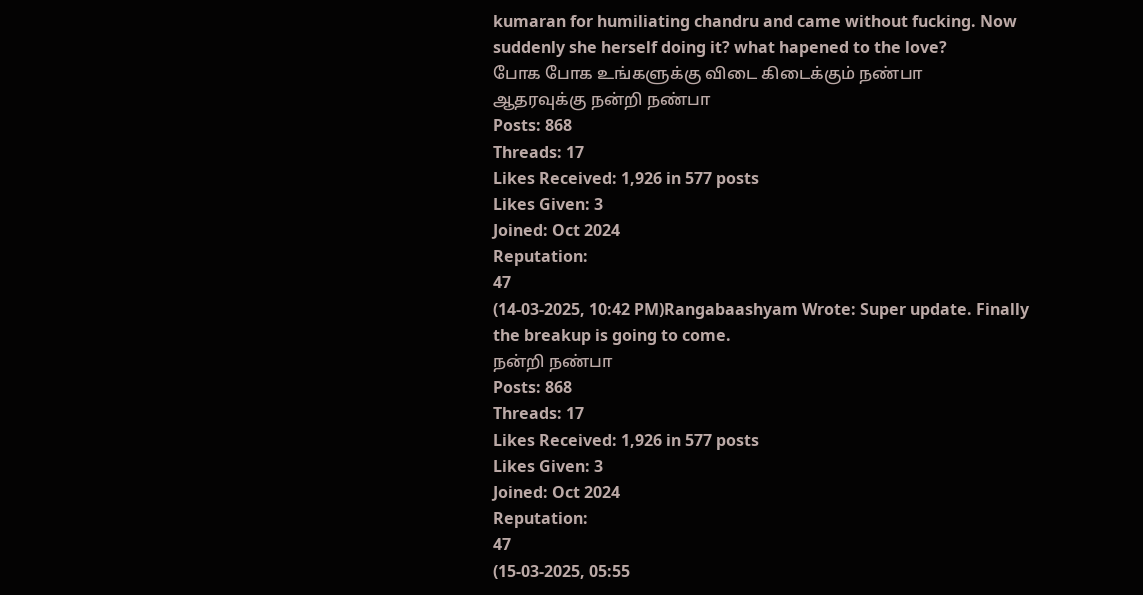kumaran for humiliating chandru and came without fucking. Now suddenly she herself doing it? what hapened to the love?
போக போக உங்களுக்கு விடை கிடைக்கும் நண்பா
ஆதரவுக்கு நன்றி நண்பா
Posts: 868
Threads: 17
Likes Received: 1,926 in 577 posts
Likes Given: 3
Joined: Oct 2024
Reputation:
47
(14-03-2025, 10:42 PM)Rangabaashyam Wrote: Super update. Finally the breakup is going to come.
நன்றி நண்பா
Posts: 868
Threads: 17
Likes Received: 1,926 in 577 posts
Likes Given: 3
Joined: Oct 2024
Reputation:
47
(15-03-2025, 05:55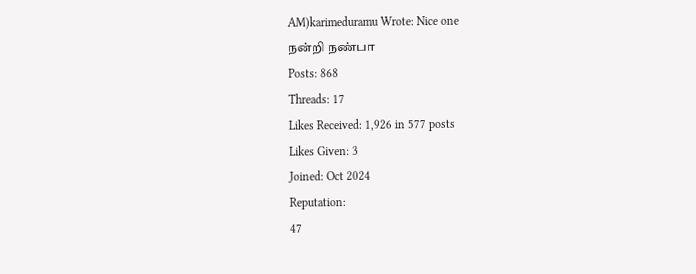AM)karimeduramu Wrote: Nice one
நன்றி நண்பா
Posts: 868
Threads: 17
Likes Received: 1,926 in 577 posts
Likes Given: 3
Joined: Oct 2024
Reputation:
47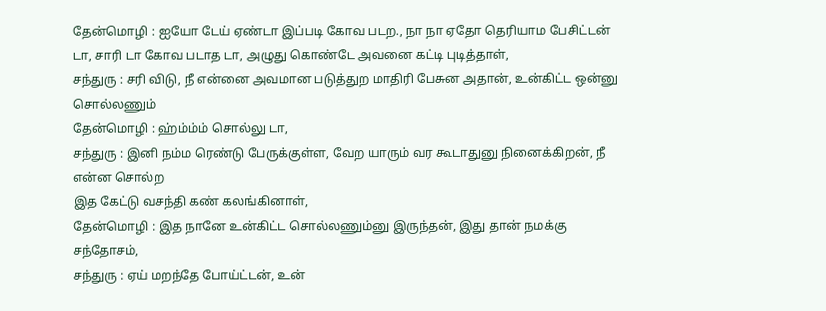தேன்மொழி : ஐயோ டேய் ஏண்டா இப்படி கோவ படற., நா நா ஏதோ தெரியாம பேசிட்டன் டா, சாரி டா கோவ படாத டா, அழுது கொண்டே அவனை கட்டி புடித்தாள்,
சந்துரு : சரி விடு, நீ என்னை அவமான படுத்துற மாதிரி பேசுன அதான், உன்கிட்ட ஒன்னு சொல்லணும்
தேன்மொழி : ஹ்ம்ம்ம் சொல்லு டா,
சந்துரு : இனி நம்ம ரெண்டு பேருக்குள்ள, வேற யாரும் வர கூடாதுனு நினைக்கிறன், நீ என்ன சொல்ற
இத கேட்டு வசந்தி கண் கலங்கினாள்,
தேன்மொழி : இத நானே உன்கிட்ட சொல்லணும்னு இருந்தன், இது தான் நமக்கு சந்தோசம்,
சந்துரு : ஏய் மறந்தே போய்ட்டன், உன்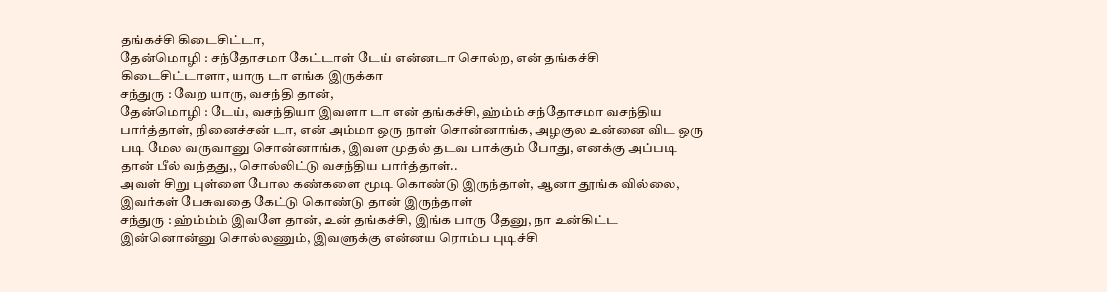தங்கச்சி கிடைசிட்டா,
தேன்மொழி : சந்தோசமா கேட்டாள் டேய் என்னடா சொல்ற, என் தங்கச்சி கிடைசிட்டாளா, யாரு டா எங்க இருக்கா
சந்துரு : வேற யாரு, வசந்தி தான்,
தேன்மொழி : டேய், வசந்தியா இவளா டா என் தங்கச்சி, ஹ்ம்ம் சந்தோசமா வசந்திய பார்த்தாள், நினைச்சன் டா, என் அம்மா ஒரு நாள் சொன்னாங்க, அழகுல உன்னை விட ஒரு படி மேல வருவானு சொன்னாங்க, இவள முதல் தடவ பாக்கும் போது, எனக்கு அப்படி தான் பீல் வந்தது,, சொல்லிட்டு வசந்திய பார்த்தாள்..
அவள் சிறு புள்ளை போல கண்களை மூடி கொண்டு இருந்தாள், ஆனா தூங்க வில்லை, இவர்கள் பேசுவதை கேட்டு கொண்டு தான் இருந்தாள்
சந்துரு : ஹ்ம்ம்ம் இவளே தான், உன் தங்கச்சி, இங்க பாரு தேனு, நா உன்கிட்ட இன்னொன்னு சொல்லணும், இவளுக்கு என்னய ரொம்ப புடிச்சி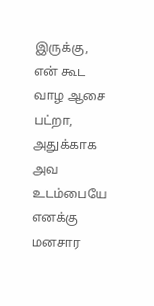இருக்கு, என் கூட வாழ ஆசை பட்றா, அதுக்காக அவ உடம்பையே எனக்கு மனசார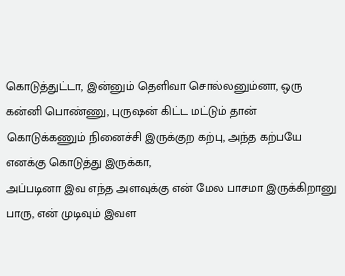கொடுத்துட்டா, இன்னும் தெளிவா சொல்லனும்னா, ஒரு கன்னி பொண்ணு, புருஷன் கிட்ட மட்டும் தான் கொடுக்கணும் நினைச்சி இருக்குற கற்பு, அந்த கற்பயே எனக்கு கொடுத்து இருக்கா,
அப்படினா இவ எந்த அளவுக்கு என் மேல பாசமா இருக்கிறானு பாரு, என் முடிவும் இவள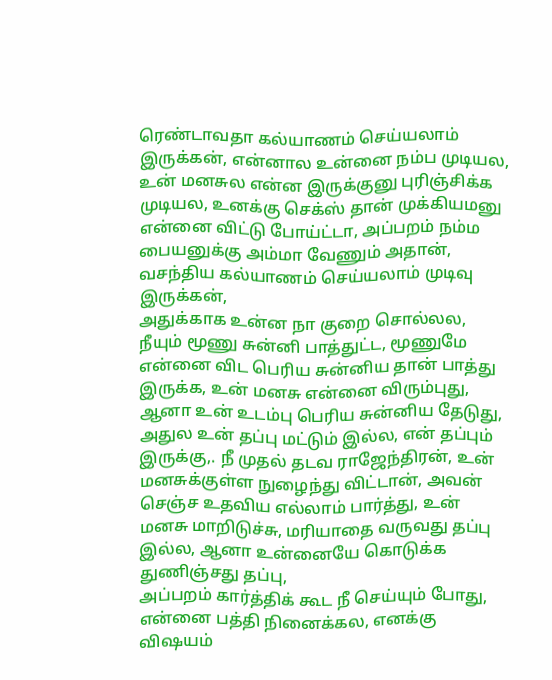ரெண்டாவதா கல்யாணம் செய்யலாம் இருக்கன், என்னால உன்னை நம்ப முடியல, உன் மனசுல என்ன இருக்குனு புரிஞ்சிக்க முடியல, உனக்கு செக்ஸ் தான் முக்கியமனு என்னை விட்டு போய்ட்டா, அப்பறம் நம்ம பையனுக்கு அம்மா வேணும் அதான், வசந்திய கல்யாணம் செய்யலாம் முடிவு இருக்கன்,
அதுக்காக உன்ன நா குறை சொல்லல,
நீயும் மூணு சுன்னி பாத்துட்ட, மூணுமே என்னை விட பெரிய சுன்னிய தான் பாத்து இருக்க, உன் மனசு என்னை விரும்புது, ஆனா உன் உடம்பு பெரிய சுன்னிய தேடுது, அதுல உன் தப்பு மட்டும் இல்ல, என் தப்பும் இருக்கு,. நீ முதல் தடவ ராஜேந்திரன், உன் மனசுக்குள்ள நுழைந்து விட்டான், அவன் செஞ்ச உதவிய எல்லாம் பார்த்து, உன் மனசு மாறிடுச்சு, மரியாதை வருவது தப்பு இல்ல, ஆனா உன்னையே கொடுக்க துணிஞ்சது தப்பு,
அப்பறம் கார்த்திக் கூட நீ செய்யும் போது, என்னை பத்தி நினைக்கல, எனக்கு விஷயம்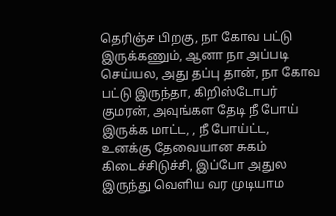தெரிஞ்ச பிறகு, நா கோவ பட்டு இருக்கணும், ஆனா நா அப்படி செய்யல, அது தப்பு தான், நா கோவ பட்டு இருந்தா, கிறிஸ்டோபர் குமரன், அவுங்கள தேடி நீ போய் இருக்க மாட்ட, , நீ போய்ட்ட, உனக்கு தேவையான சுகம் கிடைச்சிடுச்சி, இப்போ அதுல இருந்து வெளிய வர முடியாம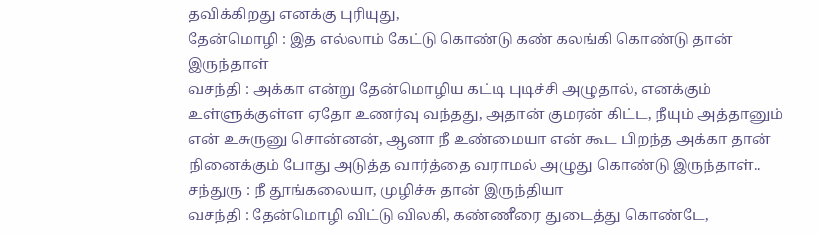தவிக்கிறது எனக்கு புரியுது,
தேன்மொழி : இத எல்லாம் கேட்டு கொண்டு கண் கலங்கி கொண்டு தான் இருந்தாள்
வசந்தி : அக்கா என்று தேன்மொழிய கட்டி புடிச்சி அழுதால், எனக்கும் உள்ளுக்குள்ள ஏதோ உணர்வு வந்தது, அதான் குமரன் கிட்ட, நீயும் அத்தானும் என் உசுருனு சொன்னன், ஆனா நீ உண்மையா என் கூட பிறந்த அக்கா தான் நினைக்கும் போது அடுத்த வார்த்தை வராமல் அழுது கொண்டு இருந்தாள்..
சந்துரு : நீ தூங்கலையா, முழிச்சு தான் இருந்தியா
வசந்தி : தேன்மொழி விட்டு விலகி, கண்ணீரை துடைத்து கொண்டே,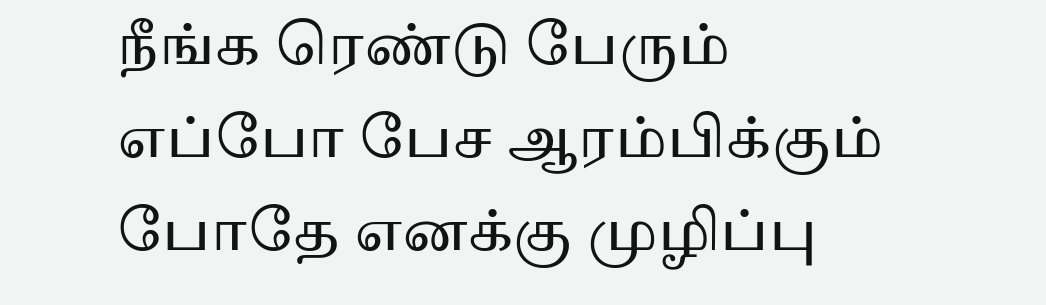நீங்க ரெண்டு பேரும் எப்போ பேச ஆரம்பிக்கும் போதே எனக்கு முழிப்பு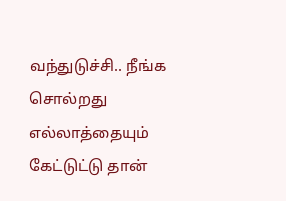வந்துடுச்சி.. நீங்க சொல்றது எல்லாத்தையும் கேட்டுட்டு தான்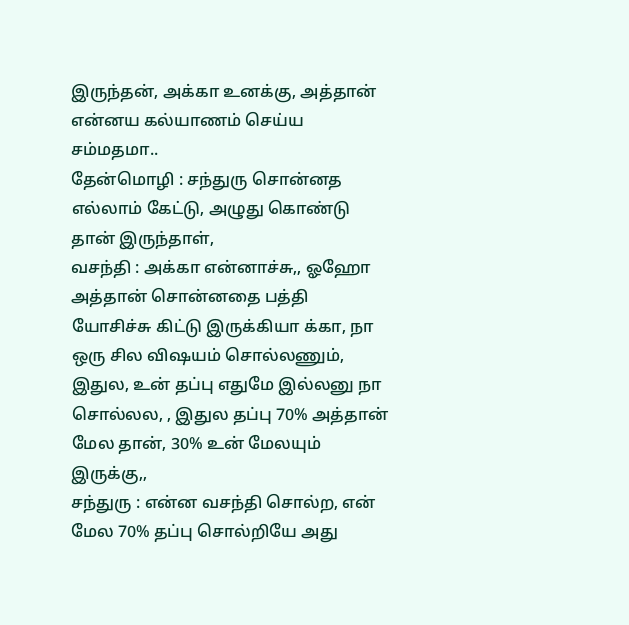இருந்தன், அக்கா உனக்கு, அத்தான் என்னய கல்யாணம் செய்ய சம்மதமா..
தேன்மொழி : சந்துரு சொன்னத எல்லாம் கேட்டு, அழுது கொண்டு தான் இருந்தாள்,
வசந்தி : அக்கா என்னாச்சு,, ஓஹோ அத்தான் சொன்னதை பத்தி யோசிச்சு கிட்டு இருக்கியா க்கா, நா ஒரு சில விஷயம் சொல்லணும், இதுல, உன் தப்பு எதுமே இல்லனு நா சொல்லல, , இதுல தப்பு 70% அத்தான் மேல தான், 30% உன் மேலயும் இருக்கு,,
சந்துரு : என்ன வசந்தி சொல்ற, என் மேல 70% தப்பு சொல்றியே அது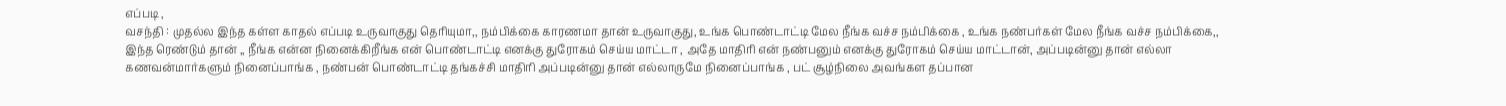எப்படி ,
வசந்தி : முதல்ல இந்த கள்ள காதல் எப்படி உருவாகுது தெரியுமா,, நம்பிக்கை காரணமா தான் உருவாகுது, உங்க பொண்டாட்டி மேல நீங்க வச்ச நம்பிக்கை , உங்க நண்பர்கள் மேல நீங்க வச்ச நம்பிக்கை,, இந்த ரெண்டும் தான் ,, நீங்க என்ன நினைக்கிறீங்க என் பொண்டாட்டி எனக்கு துரோகம் செய்ய மாட்டா , அதே மாதிரி என் நண்பனும் எனக்கு துரோகம் செய்ய மாட்டான், அப்படின்னு தான் எல்லா கணவன்மார்களும் நினைப்பாங்க , நண்பன் பொண்டாட்டி தங்கச்சி மாதிரி அப்படின்னு தான் எல்லாருமே நினைப்பாங்க , பட் சூழ்நிலை அவங்கள தப்பான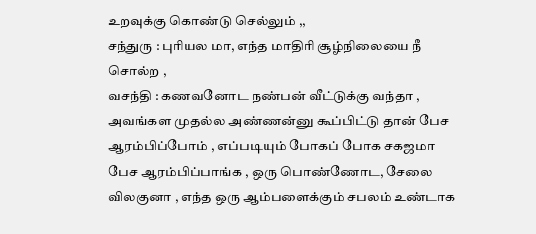உறவுக்கு கொண்டு செல்லும் ,,
சந்துரு : புரியல மா, எந்த மாதிரி சூழ்நிலையை நீ சொல்ற ,
வசந்தி : கணவனோட நண்பன் வீட்டுக்கு வந்தா , அவங்கள முதல்ல அண்ணன்னு கூப்பிட்டு தான் பேச ஆரம்பிப்போம் , எப்படியும் போகப் போக சகஜமா பேச ஆரம்பிப்பாங்க , ஒரு பொண்ணோட, சேலை விலகுனா , எந்த ஒரு ஆம்பளைக்கும் சபலம் உண்டாக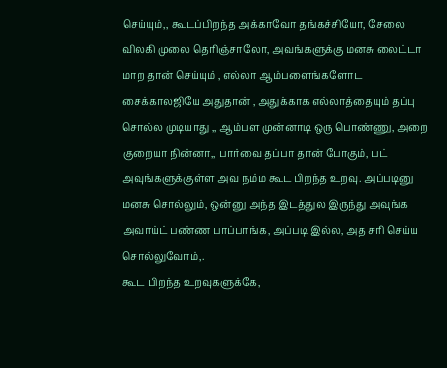செய்யும்,, கூடப்பிறந்த அக்காவோ தங்கச்சியோ, சேலை விலகி முலை தெரிஞ்சாலோ, அவங்களுக்கு மனசு லைட்டா மாற தான் செய்யும் , எல்லா ஆம்பளைங்களோட சைக்காலஜியே அதுதான் , அதுக்காக எல்லாத்தையும் தப்பு சொல்ல முடியாது ,, ஆம்பள முன்னாடி ஒரு பொண்ணு, அறை குறையா நின்னா,, பார்வை தப்பா தான் போகும், பட் அவுங்களுக்குள்ள அவ நம்ம கூட பிறந்த உறவு. அப்படினு மனசு சொல்லும், ஒன்னு அந்த இடத்துல இருந்து அவுங்க அவாய்ட் பண்ண பாப்பாங்க, அப்படி இல்ல, அத சரி செய்ய சொல்லுவோம்,.
கூட பிறந்த உறவுகளுக்கே,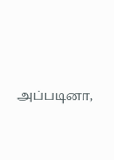அப்படினா,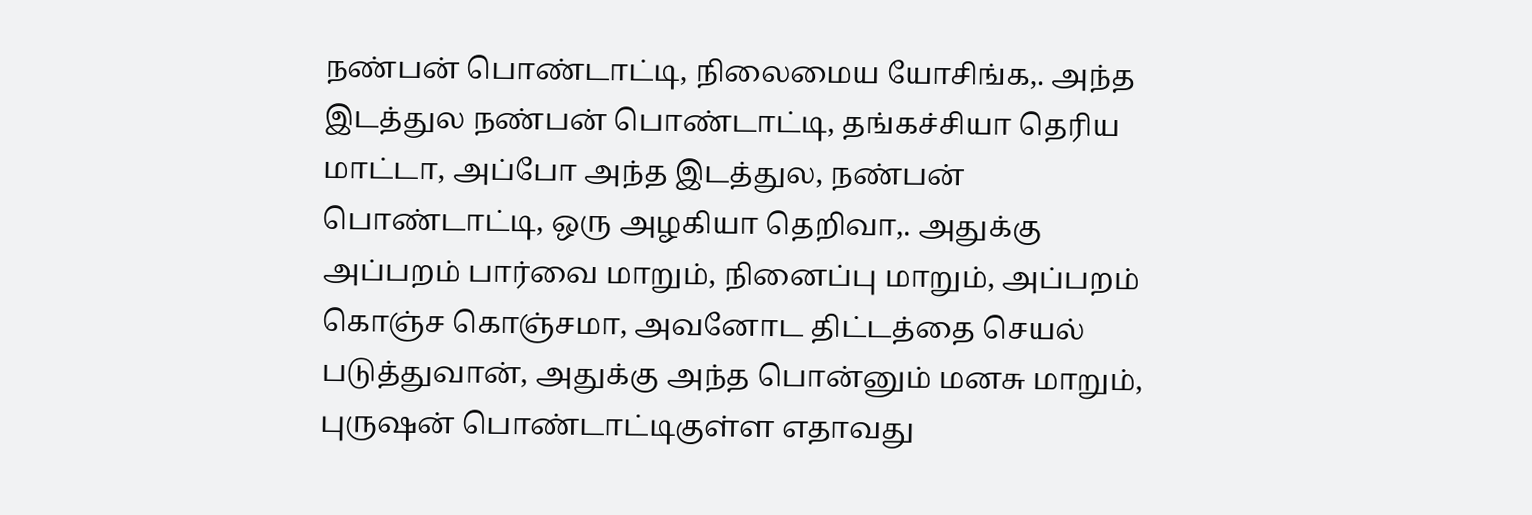நண்பன் பொண்டாட்டி, நிலைமைய யோசிங்க,. அந்த இடத்துல நண்பன் பொண்டாட்டி, தங்கச்சியா தெரிய மாட்டா, அப்போ அந்த இடத்துல, நண்பன் பொண்டாட்டி, ஒரு அழகியா தெறிவா,. அதுக்கு அப்பறம் பார்வை மாறும், நினைப்பு மாறும், அப்பறம் கொஞ்ச கொஞ்சமா, அவனோட திட்டத்தை செயல் படுத்துவான், அதுக்கு அந்த பொன்னும் மனசு மாறும்,
புருஷன் பொண்டாட்டிகுள்ள எதாவது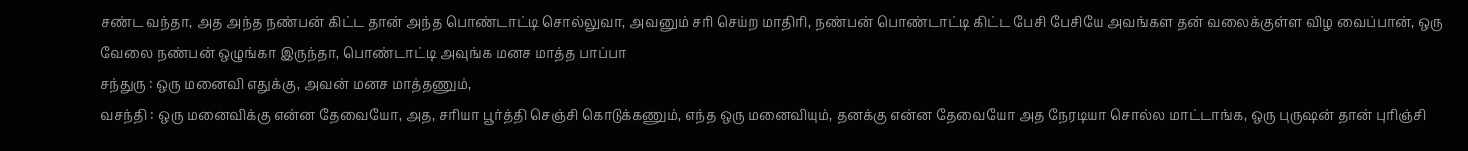சண்ட வந்தா, அத அந்த நண்பன் கிட்ட தான் அந்த பொண்டாட்டி சொல்லுவா, அவனும் சரி செய்ற மாதிரி, நண்பன் பொண்டாட்டி கிட்ட பேசி பேசியே அவங்கள தன் வலைக்குள்ள விழ வைப்பான், ஒரு வேலை நண்பன் ஒழுங்கா இருந்தா, பொண்டாட்டி அவுங்க மனச மாத்த பாப்பா
சந்துரு : ஒரு மனைவி எதுக்கு, அவன் மனச மாத்தணும்,
வசந்தி : ஒரு மனைவிக்கு என்ன தேவையோ, அத, சரியா பூர்த்தி செஞ்சி கொடுக்கணும், எந்த ஒரு மனைவியும், தனக்கு என்ன தேவையோ அத நேரடியா சொல்ல மாட்டாங்க, ஒரு புருஷன் தான் புரிஞ்சி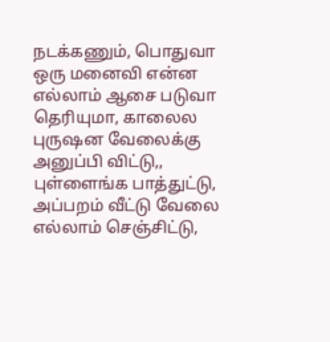நடக்கணும், பொதுவா ஒரு மனைவி என்ன எல்லாம் ஆசை படுவா தெரியுமா, காலைல புருஷன வேலைக்கு அனுப்பி விட்டு,, புள்ளைங்க பாத்துட்டு, அப்பறம் வீட்டு வேலை எல்லாம் செஞ்சிட்டு,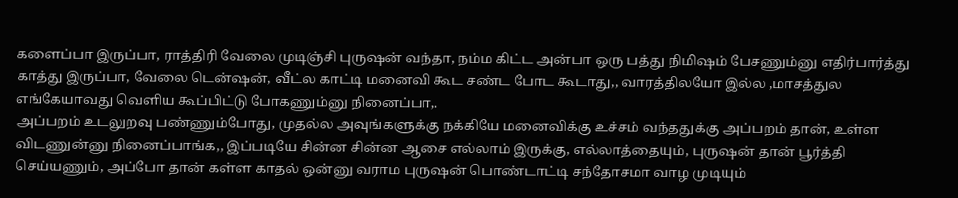களைப்பா இருப்பா, ராத்திரி வேலை முடிஞ்சி புருஷன் வந்தா, நம்ம கிட்ட அன்பா ஒரு பத்து நிமிஷம் பேசணும்னு எதிர்பார்த்து காத்து இருப்பா, வேலை டென்ஷன், வீட்ல காட்டி மனைவி கூட சண்ட போட கூடாது,, வாரத்திலயோ இல்ல ,மாசத்துல எங்கேயாவது வெளிய கூப்பிட்டு போகணும்னு நினைப்பா,.
அப்பறம் உடலுறவு பண்ணும்போது, முதல்ல அவுங்களுக்கு நக்கியே மனைவிக்கு உச்சம் வந்ததுக்கு அப்பறம் தான், உள்ள விடணுன்னு நினைப்பாங்க,, இப்படியே சின்ன சின்ன ஆசை எல்லாம் இருக்கு, எல்லாத்தையும், புருஷன் தான் பூர்த்தி செய்யணும், அப்போ தான் கள்ள காதல் ஒன்னு வராம புருஷன் பொண்டாட்டி சந்தோசமா வாழ முடியும்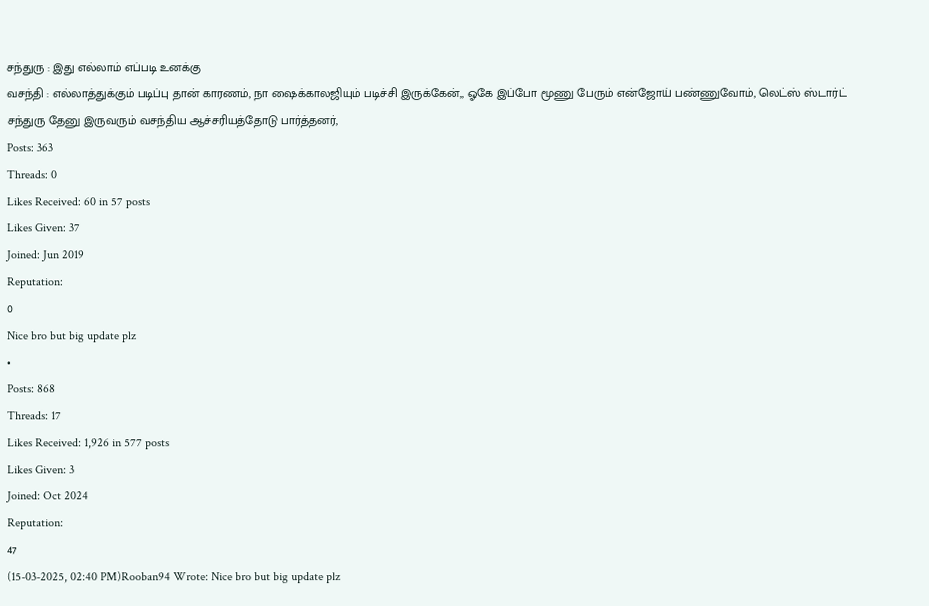சந்துரு : இது எல்லாம் எப்படி உனக்கு
வசந்தி : எல்லாத்துக்கும் படிப்பு தான் காரணம், நா ஷைக்காலஜியும் படிச்சி இருக்கேன்,, ஓகே இப்போ மூணு பேரும் என்ஜோய் பண்ணுவோம், லெட்ஸ் ஸ்டார்ட்
சந்துரு தேனு இருவரும் வசந்திய ஆச்சரியத்தோடு பார்த்தனர்,
Posts: 363
Threads: 0
Likes Received: 60 in 57 posts
Likes Given: 37
Joined: Jun 2019
Reputation:
0
Nice bro but big update plz
•
Posts: 868
Threads: 17
Likes Received: 1,926 in 577 posts
Likes Given: 3
Joined: Oct 2024
Reputation:
47
(15-03-2025, 02:40 PM)Rooban94 Wrote: Nice bro but big update plz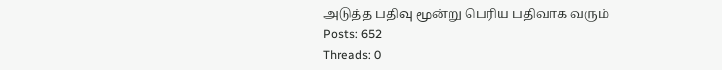அடுத்த பதிவு மூன்று பெரிய பதிவாக வரும்
Posts: 652
Threads: 0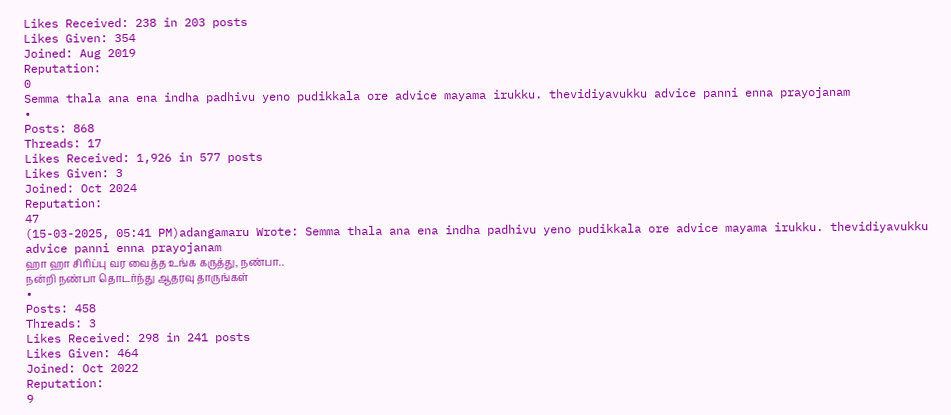Likes Received: 238 in 203 posts
Likes Given: 354
Joined: Aug 2019
Reputation:
0
Semma thala ana ena indha padhivu yeno pudikkala ore advice mayama irukku. thevidiyavukku advice panni enna prayojanam
•
Posts: 868
Threads: 17
Likes Received: 1,926 in 577 posts
Likes Given: 3
Joined: Oct 2024
Reputation:
47
(15-03-2025, 05:41 PM)adangamaru Wrote: Semma thala ana ena indha padhivu yeno pudikkala ore advice mayama irukku. thevidiyavukku advice panni enna prayojanam
ஹா ஹா சிரிப்பு வர வைத்த உங்க கருத்து, நண்பா..
நன்றி நண்பா தொடர்ந்து ஆதரவு தாருங்கள்
•
Posts: 458
Threads: 3
Likes Received: 298 in 241 posts
Likes Given: 464
Joined: Oct 2022
Reputation:
9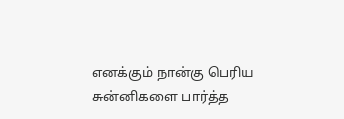எனக்கும் நான்கு பெரிய சுன்னிகளை பார்த்த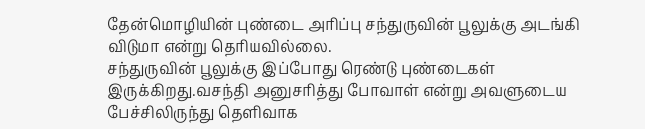தேன்மொழியின் புண்டை அரிப்பு சந்துருவின் பூலுக்கு அடங்கி விடுமா என்று தெரியவில்லை.
சந்துருவின் பூலுக்கு இப்போது ரெண்டு புண்டைகள் இருக்கிறது.வசந்தி அனுசரித்து போவாள் என்று அவளுடைய பேச்சிலிருந்து தெளிவாக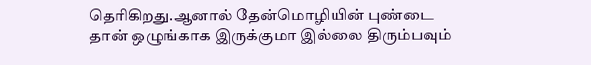தெரிகிறது.ஆனால் தேன்மொழியின் புண்டை தான் ஒழுங்காக இருக்குமா இல்லை திரும்பவும்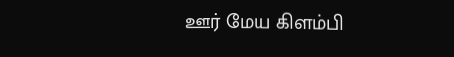ஊர் மேய கிளம்பி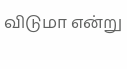விடுமா என்று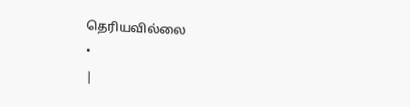தெரியவில்லை
•
|